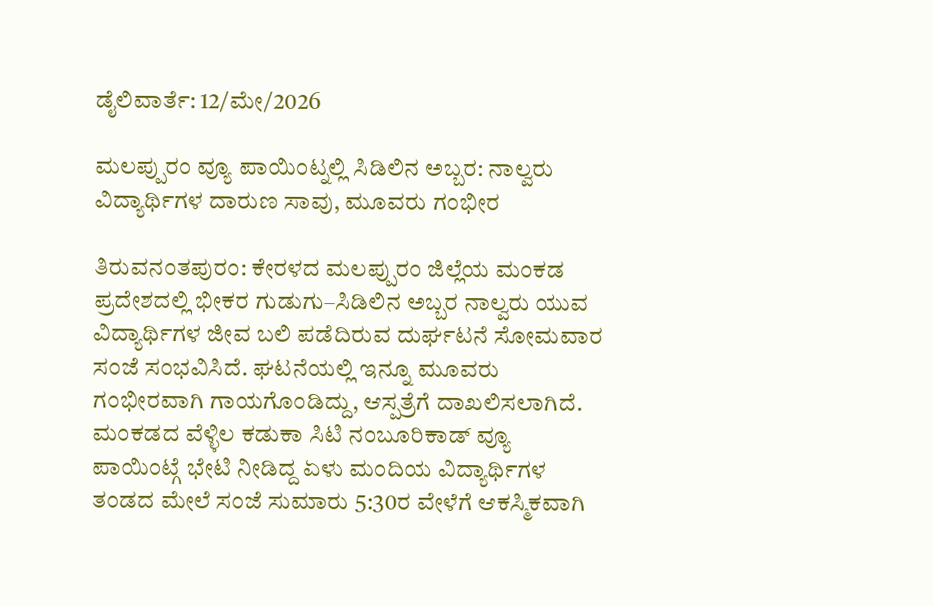ಡೈಲಿವಾರ್ತೆ: 12/ಮೇ/2026

ಮಲಪ್ಪುರಂ ವ್ಯೂ ಪಾಯಿಂಟ್ನಲ್ಲಿ ಸಿಡಿಲಿನ ಅಬ್ಬರ: ನಾಲ್ವರು ವಿದ್ಯಾರ್ಥಿಗಳ ದಾರುಣ ಸಾವು, ಮೂವರು ಗಂಭೀರ

ತಿರುವನಂತಪುರಂ: ಕೇರಳದ ಮಲಪ್ಪುರಂ ಜಿಲ್ಲೆಯ ಮಂಕಡ ಪ್ರದೇಶದಲ್ಲಿ ಭೀಕರ ಗುಡುಗು–ಸಿಡಿಲಿನ ಅಬ್ಬರ ನಾಲ್ವರು ಯುವ ವಿದ್ಯಾರ್ಥಿಗಳ ಜೀವ ಬಲಿ ಪಡೆದಿರುವ ದುರ್ಘಟನೆ ಸೋಮವಾರ ಸಂಜೆ ಸಂಭವಿಸಿದೆ. ಘಟನೆಯಲ್ಲಿ ಇನ್ನೂ ಮೂವರು ಗಂಭೀರವಾಗಿ ಗಾಯಗೊಂಡಿದ್ದು, ಆಸ್ಪತ್ರೆಗೆ ದಾಖಲಿಸಲಾಗಿದೆ.
ಮಂಕಡದ ವೆಳ್ಳಿಲ ಕಡುಕಾ ಸಿಟಿ ನಂಬೂರಿಕಾಡ್ ವ್ಯೂ ಪಾಯಿಂಟ್ಗೆ ಭೇಟಿ ನೀಡಿದ್ದ ಏಳು ಮಂದಿಯ ವಿದ್ಯಾರ್ಥಿಗಳ ತಂಡದ ಮೇಲೆ ಸಂಜೆ ಸುಮಾರು 5:30ರ ವೇಳೆಗೆ ಆಕಸ್ಮಿಕವಾಗಿ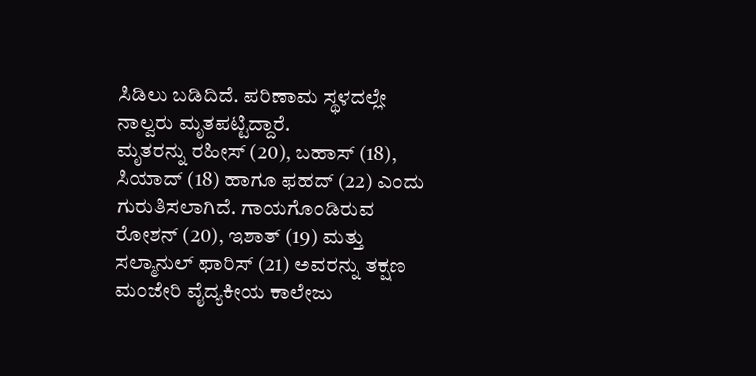ಸಿಡಿಲು ಬಡಿದಿದೆ. ಪರಿಣಾಮ ಸ್ಥಳದಲ್ಲೇ ನಾಲ್ವರು ಮೃತಪಟ್ಟಿದ್ದಾರೆ.
ಮೃತರನ್ನು ರಹೀಸ್ (20), ಬಹಾಸ್ (18), ಸಿಯಾದ್ (18) ಹಾಗೂ ಫಹದ್ (22) ಎಂದು ಗುರುತಿಸಲಾಗಿದೆ. ಗಾಯಗೊಂಡಿರುವ ರೋಶನ್ (20), ಇಶಾತ್ (19) ಮತ್ತು ಸಲ್ಮಾನುಲ್ ಫಾರಿಸ್ (21) ಅವರನ್ನು ತಕ್ಷಣ ಮಂಜೇರಿ ವೈದ್ಯಕೀಯ ಕಾಲೇಜು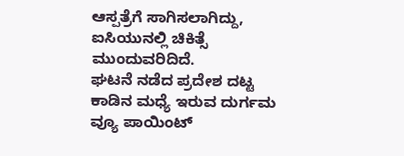ಆಸ್ಪತ್ರೆಗೆ ಸಾಗಿಸಲಾಗಿದ್ದು, ಐಸಿಯುನಲ್ಲಿ ಚಿಕಿತ್ಸೆ ಮುಂದುವರಿದಿದೆ.
ಘಟನೆ ನಡೆದ ಪ್ರದೇಶ ದಟ್ಟ ಕಾಡಿನ ಮಧ್ಯೆ ಇರುವ ದುರ್ಗಮ ವ್ಯೂ ಪಾಯಿಂಟ್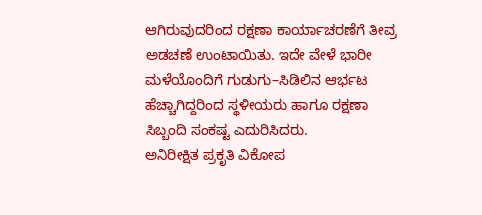ಆಗಿರುವುದರಿಂದ ರಕ್ಷಣಾ ಕಾರ್ಯಾಚರಣೆಗೆ ತೀವ್ರ ಅಡಚಣೆ ಉಂಟಾಯಿತು. ಇದೇ ವೇಳೆ ಭಾರೀ ಮಳೆಯೊಂದಿಗೆ ಗುಡುಗು–ಸಿಡಿಲಿನ ಆರ್ಭಟ ಹೆಚ್ಚಾಗಿದ್ದರಿಂದ ಸ್ಥಳೀಯರು ಹಾಗೂ ರಕ್ಷಣಾ ಸಿಬ್ಬಂದಿ ಸಂಕಷ್ಟ ಎದುರಿಸಿದರು.
ಅನಿರೀಕ್ಷಿತ ಪ್ರಕೃತಿ ವಿಕೋಪ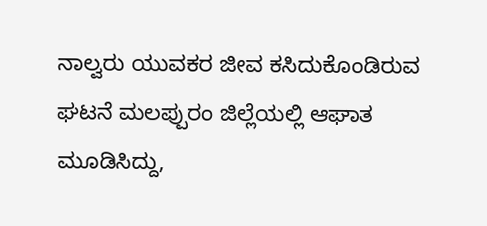ನಾಲ್ವರು ಯುವಕರ ಜೀವ ಕಸಿದುಕೊಂಡಿರುವ ಘಟನೆ ಮಲಪ್ಪುರಂ ಜಿಲ್ಲೆಯಲ್ಲಿ ಆಘಾತ ಮೂಡಿಸಿದ್ದು,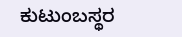ಕುಟುಂಬಸ್ಥರ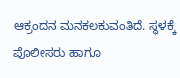ಆಕ್ರಂದನ ಮನಕಲಕುವಂತಿದೆ. ಸ್ಥಳಕ್ಕೆ ಪೊಲೀಸರು ಹಾಗೂ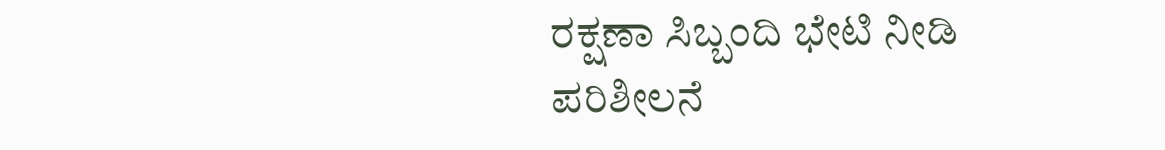ರಕ್ಷಣಾ ಸಿಬ್ಬಂದಿ ಭೇಟಿ ನೀಡಿ ಪರಿಶೀಲನೆ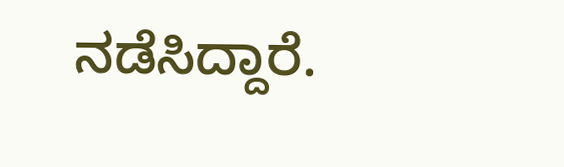ನಡೆಸಿದ್ದಾರೆ.